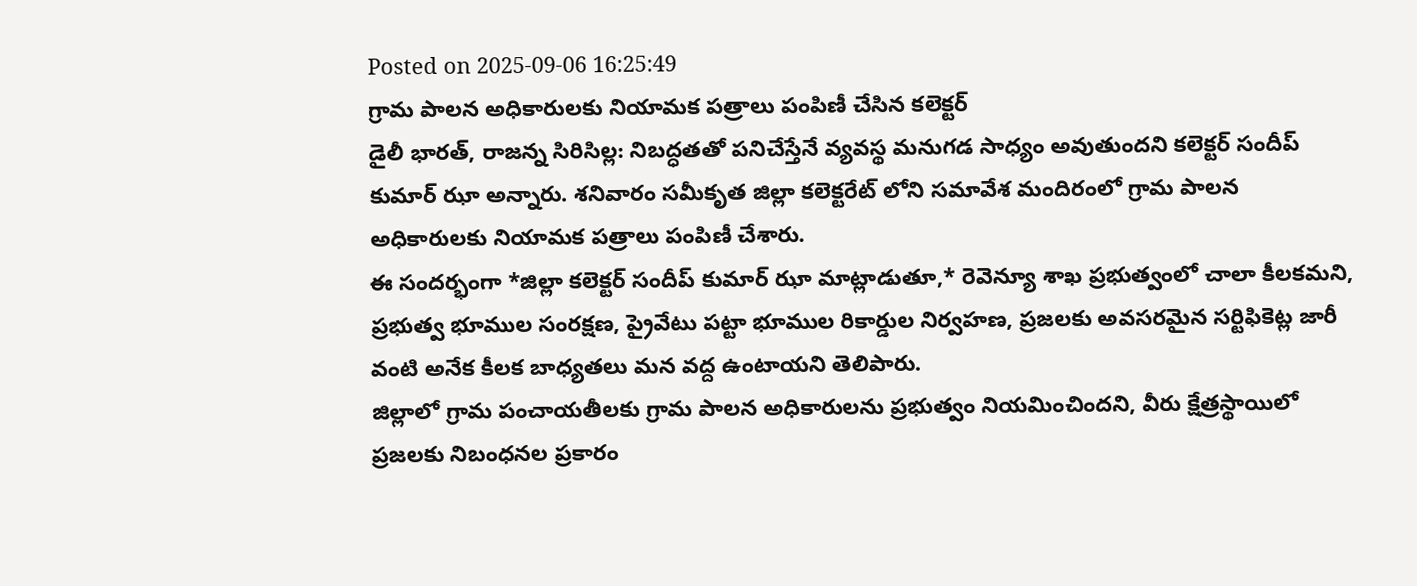Posted on 2025-09-06 16:25:49
గ్రామ పాలన అధికారులకు నియామక పత్రాలు పంపిణీ చేసిన కలెక్టర్
డైలీ భారత్, రాజన్న సిరిసిల్ల: నిబద్ధతతో పనిచేస్తేనే వ్యవస్థ మనుగడ సాధ్యం అవుతుందని కలెక్టర్ సందీప్ కుమార్ ఝా అన్నారు. శనివారం సమీకృత జిల్లా కలెక్టరేట్ లోని సమావేశ మందిరంలో గ్రామ పాలన అధికారులకు నియామక పత్రాలు పంపిణీ చేశారు.
ఈ సందర్భంగా *జిల్లా కలెక్టర్ సందీప్ కుమార్ ఝా మాట్లాడుతూ,* రెవెన్యూ శాఖ ప్రభుత్వంలో చాలా కీలకమని, ప్రభుత్వ భూముల సంరక్షణ, ప్రైవేటు పట్టా భూముల రికార్డుల నిర్వహణ, ప్రజలకు అవసరమైన సర్టిఫికెట్ల జారీ వంటి అనేక కీలక బాధ్యతలు మన వద్ద ఉంటాయని తెలిపారు.
జిల్లాలో గ్రామ పంచాయతీలకు గ్రామ పాలన అధికారులను ప్రభుత్వం నియమించిందని, వీరు క్షేత్రస్థాయిలో ప్రజలకు నిబంధనల ప్రకారం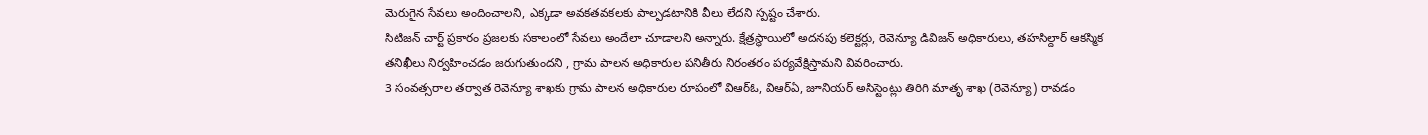మెరుగైన సేవలు అందించాలని, ఎక్కడా అవకతవకలకు పాల్పడటానికి వీలు లేదని స్పష్టం చేశారు.
సిటిజన్ చార్ట్ ప్రకారం ప్రజలకు సకాలంలో సేవలు అందేలా చూడాలని అన్నారు. క్షేత్రస్థాయిలో అదనపు కలెక్టర్లు, రెవెన్యూ డివిజన్ అధికారులు, తహసిల్దార్ ఆకస్మిక తనిఖీలు నిర్వహించడం జరుగుతుందని , గ్రామ పాలన అధికారుల పనితీరు నిరంతరం పర్యవేక్షిస్తామని వివరించారు.
3 సంవత్సరాల తర్వాత రెవెన్యూ శాఖకు గ్రామ పాలన అధికారుల రూపంలో విఆర్ఓ, విఆర్ఏ, జూనియర్ అసిస్టెంట్లు తిరిగి మాతృ శాఖ (రెవెన్యూ) రావడం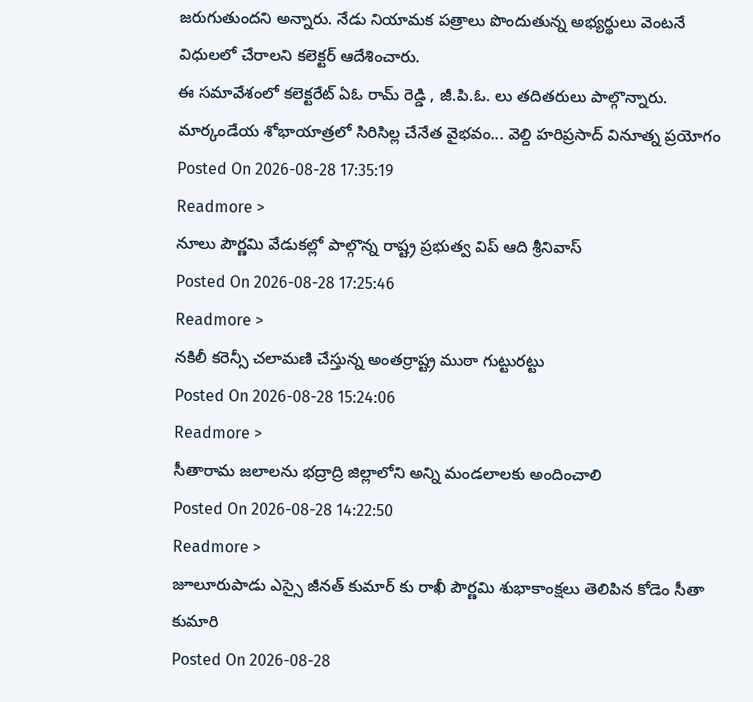జరుగుతుందని అన్నారు. నేడు నియామక పత్రాలు పొందుతున్న అభ్యర్థులు వెంటనే విధులలో చేరాలని కలెక్టర్ ఆదేశించారు.
ఈ సమావేశంలో కలెక్టరేట్ ఏఓ రామ్ రెడ్డి , జీ.పి.ఓ. లు తదితరులు పాల్గొన్నారు.
మార్కండేయ శోభాయాత్రలో సిరిసిల్ల చేనేత వైభవం... వెల్ది హరిప్రసాద్ వినూత్న ప్రయోగం
Posted On 2026-08-28 17:35:19
Readmore >
నూలు పౌర్ణమి వేడుకల్లో పాల్గొన్న రాష్ట్ర ప్రభుత్వ విప్ ఆది శ్రీనివాస్
Posted On 2026-08-28 17:25:46
Readmore >
నకిలీ కరెన్సీ చలామణి చేస్తున్న అంతర్రాష్ట్ర ముఠా గుట్టురట్టు
Posted On 2026-08-28 15:24:06
Readmore >
సీతారామ జలాలను భద్రాద్రి జిల్లాలోని అన్ని మండలాలకు అందించాలి
Posted On 2026-08-28 14:22:50
Readmore >
జూలూరుపాడు ఎస్సై జీనత్ కుమార్ కు రాఖీ పౌర్ణమి శుభాకాంక్షలు తెలిపిన కోడెం సీతా కుమారి
Posted On 2026-08-28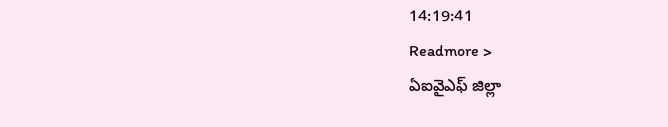14:19:41
Readmore >
ఏఐవైఎఫ్ జిల్లా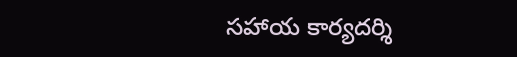సహాయ కార్యదర్శి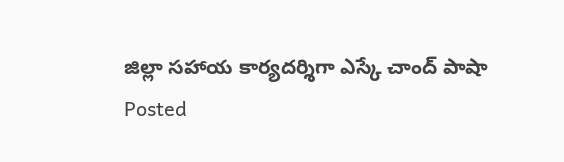జిల్లా సహాయ కార్యదర్శిగా ఎస్కే చాంద్ పాషా
Posted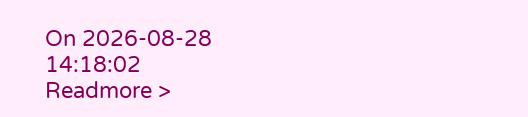On 2026-08-28 14:18:02
Readmore >